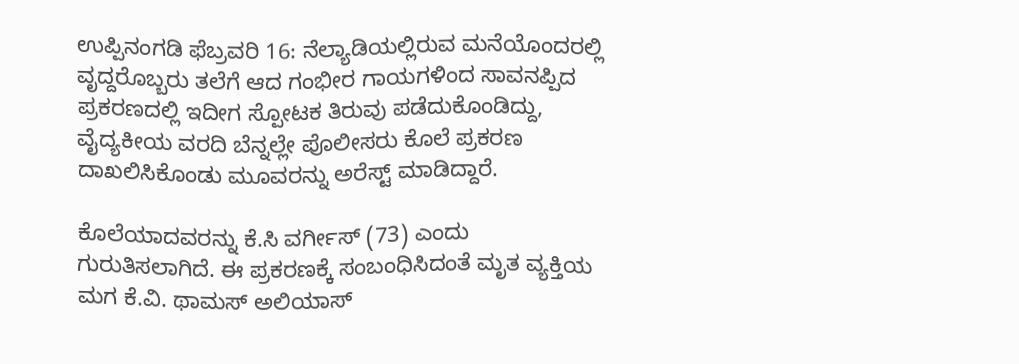ಉಪ್ಪಿನಂಗಡಿ ಫೆಬ್ರವರಿ 16: ನೆಲ್ಯಾಡಿಯಲ್ಲಿರುವ ಮನೆಯೊಂದರಲ್ಲಿ ವೃದ್ದರೊಬ್ಬರು ತಲೆಗೆ ಆದ ಗಂಭೀರ ಗಾಯಗಳಿಂದ ಸಾವನಪ್ಪಿದ ಪ್ರಕರಣದಲ್ಲಿ ಇದೀಗ ಸ್ಪೋಟಕ ತಿರುವು ಪಡೆದುಕೊಂಡಿದ್ದು, ವೈದ್ಯಕೀಯ ವರದಿ ಬೆನ್ನಲ್ಲೇ ಪೊಲೀಸರು ಕೊಲೆ ಪ್ರಕರಣ ದಾಖಲಿಸಿಕೊಂಡು ಮೂವರನ್ನು ಅರೆಸ್ಟ್ ಮಾಡಿದ್ದಾರೆ.

ಕೊಲೆಯಾದವರನ್ನು ಕೆ.ಸಿ ವರ್ಗೀಸ್ (73) ಎಂದು ಗುರುತಿಸಲಾಗಿದೆ. ಈ ಪ್ರಕರಣಕ್ಕೆ ಸಂಬಂಧಿಸಿದಂತೆ ಮೃತ ವ್ಯಕ್ತಿಯ ಮಗ ಕೆ.ವಿ. ಥಾಮಸ್ ಅಲಿಯಾಸ್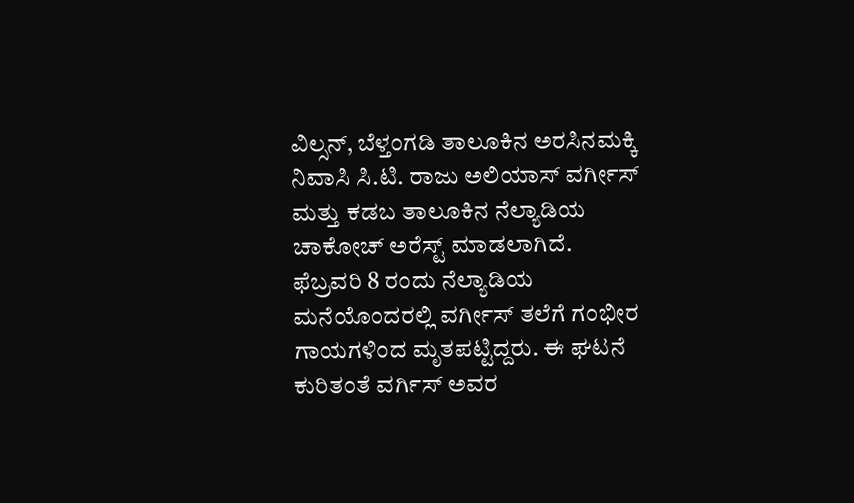ವಿಲ್ಸನ್, ಬೆಳ್ತಂಗಡಿ ತಾಲೂಕಿನ ಅರಸಿನಮಕ್ಕಿ ನಿವಾಸಿ ಸಿ.ಟಿ. ರಾಜು ಅಲಿಯಾಸ್ ವರ್ಗೀಸ್ ಮತ್ತು ಕಡಬ ತಾಲೂಕಿನ ನೆಲ್ಯಾಡಿಯ ಚಾಕೋಚ್ ಅರೆಸ್ಟ್ ಮಾಡಲಾಗಿದೆ.
ಫೆಬ್ರವರಿ 8 ರಂದು ನೆಲ್ಯಾಡಿಯ ಮನೆಯೊಂದರಲ್ಲಿ ವರ್ಗೀಸ್ ತಲೆಗೆ ಗಂಭೀರ ಗಾಯಗಳಿಂದ ಮೃತಪಟ್ಟಿದ್ದರು. ಈ ಘಟನೆ ಕುರಿತಂತೆ ವರ್ಗಿಸ್ ಅವರ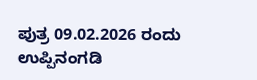ಪುತ್ರ 09.02.2026 ರಂದು ಉಪ್ಪಿನಂಗಡಿ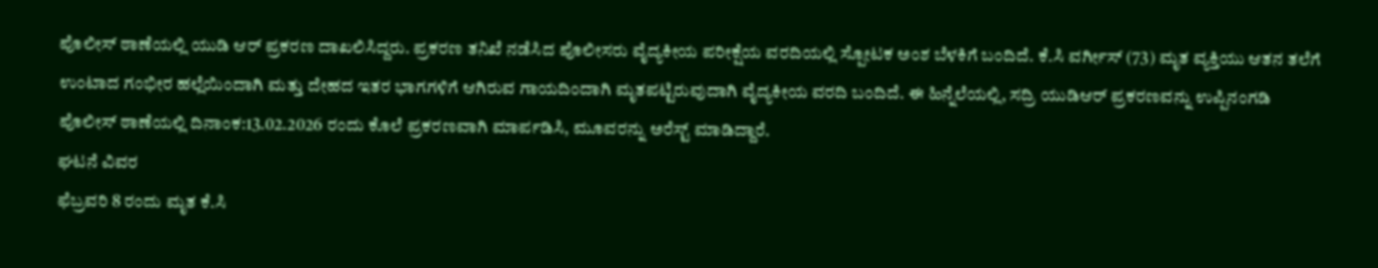ಪೊಲೀಸ್ ಠಾಣೆಯಲ್ಲಿ ಯುಡಿ ಆರ್ ಪ್ರಕರಣ ದಾಖಲಿಸಿದ್ದರು. ಪ್ರಕರಣ ತನಿಖೆ ನಡೆಸಿದ ಪೊಲೀಸರು ವೈದ್ಯಕೀಯ ಪರೀಕ್ಷೆಯ ವರದಿಯಲ್ಲಿ ಸ್ಪೋಟಕ ಅಂಶ ಬೆಳಕಿಗೆ ಬಂದಿದೆ. ಕೆ.ಸಿ ವರ್ಗೀಸ್ (73) ಮೃತ ವ್ಯಕ್ತಿಯು ಆತನ ತಲೆಗೆ ಉಂಟಾದ ಗಂಭೀರ ಹಲ್ಲೆಯಿಂದಾಗಿ ಮತ್ತು ದೇಹದ ಇತರ ಭಾಗಗಳಿಗೆ ಆಗಿರುವ ಗಾಯದಿಂದಾಗಿ ಮೃತಪಟ್ಟಿರುವುದಾಗಿ ವೈದ್ಯಕೀಯ ವರದಿ ಬಂದಿದೆ. ಈ ಹಿನ್ನೆಲೆಯಲ್ಲಿ, ಸದ್ರಿ ಯುಡಿಆರ್ ಪ್ರಕರಣವನ್ನು ಉಪ್ಪಿನಂಗಡಿ ಪೊಲೀಸ್ ಠಾಣೆಯಲ್ಲಿ ದಿನಾಂಕ:13.02.2026 ರಂದು ಕೊಲೆ ಪ್ರಕರಣವಾಗಿ ಮಾರ್ಪಡಿಸಿ, ಮೂವರನ್ನು ಅರೆಸ್ಟ್ ಮಾಡಿದ್ದಾರೆ.
ಘಟನೆ ವಿವರ
ಫೆಬ್ರವರಿ 8 ರಂದು ಮೃತ ಕೆ.ಸಿ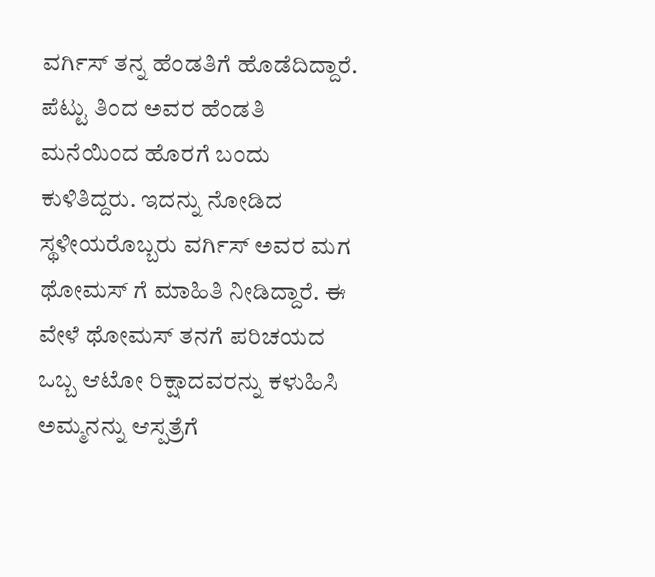ವರ್ಗಿಸ್ ತನ್ನ ಹೆಂಡತಿಗೆ ಹೊಡೆದಿದ್ದಾರೆ. ಪೆಟ್ಟು ತಿಂದ ಅವರ ಹೆಂಡತಿ ಮನೆಯಿಂದ ಹೊರಗೆ ಬಂದು ಕುಳಿತಿದ್ದರು. ಇದನ್ನು ನೋಡಿದ ಸ್ಥಳೀಯರೊಬ್ಬರು ವರ್ಗಿಸ್ ಅವರ ಮಗ ಥೋಮಸ್ ಗೆ ಮಾಹಿತಿ ನೀಡಿದ್ದಾರೆ. ಈ ವೇಳೆ ಥೋಮಸ್ ತನಗೆ ಪರಿಚಯದ ಒಬ್ಬ ಆಟೋ ರಿಕ್ಷಾದವರನ್ನು ಕಳುಹಿಸಿ ಅಮ್ಮನನ್ನು ಆಸ್ಪತ್ರೆಗೆ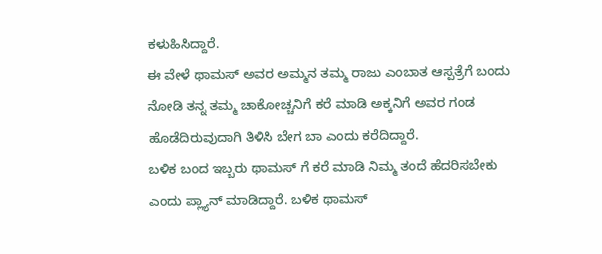ಕಳುಹಿಸಿದ್ದಾರೆ.
ಈ ವೇಳೆ ಥಾಮಸ್ ಅವರ ಅಮ್ಮನ ತಮ್ಮ ರಾಜು ಎಂಬಾತ ಆಸ್ಪತ್ರೆಗೆ ಬಂದು ನೋಡಿ ತನ್ನ ತಮ್ಮ ಚಾಕೋಚ್ಚನಿಗೆ ಕರೆ ಮಾಡಿ ಅಕ್ಕನಿಗೆ ಅವರ ಗಂಡ ಹೊಡೆದಿರುವುದಾಗಿ ತಿಳಿಸಿ ಬೇಗ ಬಾ ಎಂದು ಕರೆದಿದ್ದಾರೆ.
ಬಳಿಕ ಬಂದ ಇಬ್ಬರು ಥಾಮಸ್ ಗೆ ಕರೆ ಮಾಡಿ ನಿಮ್ಮ ತಂದೆ ಹೆದರಿಸಬೇಕು ಎಂದು ಪ್ಲ್ಯಾನ್ ಮಾಡಿದ್ದಾರೆ. ಬಳಿಕ ಥಾಮಸ್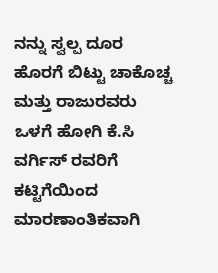ನನ್ನು ಸ್ವಲ್ಪ ದೂರ ಹೊರಗೆ ಬಿಟ್ಟು ಚಾಕೊಚ್ಚ ಮತ್ತು ರಾಜುರವರು ಒಳಗೆ ಹೋಗಿ ಕೆ.ಸಿ ವರ್ಗಿಸ್ ರವರಿಗೆ ಕಟ್ಟಿಗೆಯಿಂದ ಮಾರಣಾಂತಿಕವಾಗಿ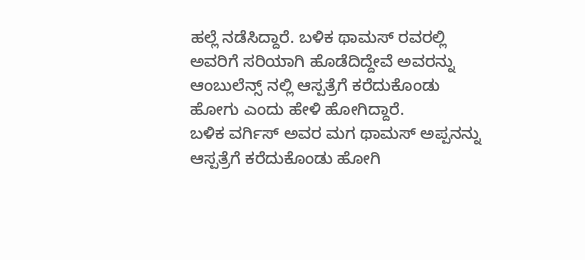ಹಲ್ಲೆ ನಡೆಸಿದ್ದಾರೆ. ಬಳಿಕ ಥಾಮಸ್ ರವರಲ್ಲಿ ಅವರಿಗೆ ಸರಿಯಾಗಿ ಹೊಡೆದಿದ್ದೇವೆ ಅವರನ್ನು ಆಂಬುಲೆನ್ಸ್ ನಲ್ಲಿ ಆಸ್ಪತ್ರೆಗೆ ಕರೆದುಕೊಂಡು ಹೋಗು ಎಂದು ಹೇಳಿ ಹೋಗಿದ್ದಾರೆ.
ಬಳಿಕ ವರ್ಗಿಸ್ ಅವರ ಮಗ ಥಾಮಸ್ ಅಪ್ಪನನ್ನು ಆಸ್ಪತ್ರೆಗೆ ಕರೆದುಕೊಂಡು ಹೋಗಿ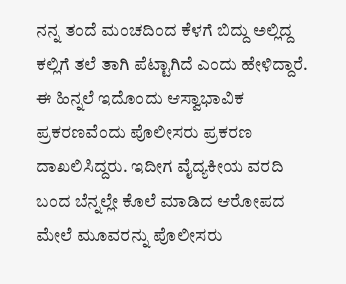ನನ್ನ ತಂದೆ ಮಂಚದಿಂದ ಕೆಳಗೆ ಬಿದ್ದು ಅಲ್ಲಿದ್ದ ಕಲ್ಲಿಗೆ ತಲೆ ತಾಗಿ ಪೆಟ್ಟಾಗಿದೆ ಎಂದು ಹೇಳಿದ್ದಾರೆ. ಈ ಹಿನ್ನಲೆ ಇದೊಂದು ಆಸ್ವಾಭಾವಿಕ ಪ್ರಕರಣವೆಂದು ಪೊಲೀಸರು ಪ್ರಕರಣ ದಾಖಲಿಸಿದ್ದರು. ಇದೀಗ ವೈದ್ಯಕೀಯ ವರದಿ ಬಂದ ಬೆನ್ನಲ್ಲೇ ಕೊಲೆ ಮಾಡಿದ ಆರೋಪದ ಮೇಲೆ ಮೂವರನ್ನು ಪೊಲೀಸರು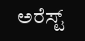ಅರೆಸ್ಟ್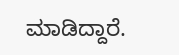ಮಾಡಿದ್ದಾರೆ.